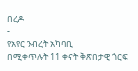በረዶ
-
የአየር ንብረት አካባቢ
በሚቀጥሉት 11 ቀናት ቅጽበታዊ ጎርፍ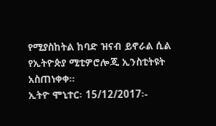የሚያስከትል ከባድ ዝናብ ይኖራል ሲል የኢትዮጵያ ሚቲዎሮሎጂ ኢንስቲትዩት አስጠነቀቀ።
ኢትዮ ሞኒተር፡ 15/12/2017፡-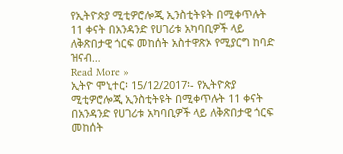የኢትዮጵያ ሚቲዎሮሎጂ ኢንስቲትዩት በሚቀጥሉት 11 ቀናት በአንዳንድ የሀገሪቱ አካባቢዎች ላይ ለቅጽበታዊ ጎርፍ መከሰት አስተዋጽኦ የሚያርግ ከባድ ዝናብ…
Read More »
ኢትዮ ሞኒተር፡ 15/12/2017፡- የኢትዮጵያ ሚቲዎሮሎጂ ኢንስቲትዩት በሚቀጥሉት 11 ቀናት በአንዳንድ የሀገሪቱ አካባቢዎች ላይ ለቅጽበታዊ ጎርፍ መከሰት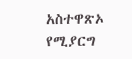አስተዋጽኦ የሚያርግ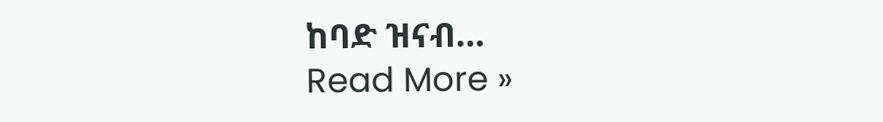ከባድ ዝናብ…
Read More »